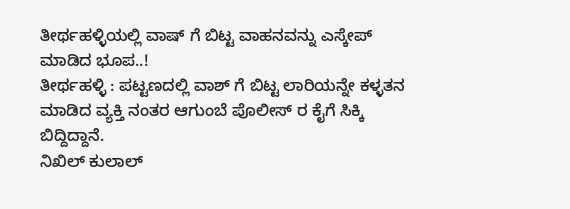ತೀರ್ಥಹಳ್ಳಿಯಲ್ಲಿ ವಾಷ್ ಗೆ ಬಿಟ್ಟ ವಾಹನವನ್ನು ಎಸ್ಕೇಪ್ ಮಾಡಿದ ಭೂಪ..!
ತೀರ್ಥಹಳ್ಳಿ : ಪಟ್ಟಣದಲ್ಲಿ ವಾಶ್ ಗೆ ಬಿಟ್ಟ ಲಾರಿಯನ್ನೇ ಕಳ್ಳತನ ಮಾಡಿದ ವ್ಯಕ್ತಿ ನಂತರ ಆಗುಂಬೆ ಪೊಲೀಸ್ ರ ಕೈಗೆ ಸಿಕ್ಕಿ ಬಿದ್ದಿದ್ದಾನೆ.
ನಿಖಿಲ್ ಕುಲಾಲ್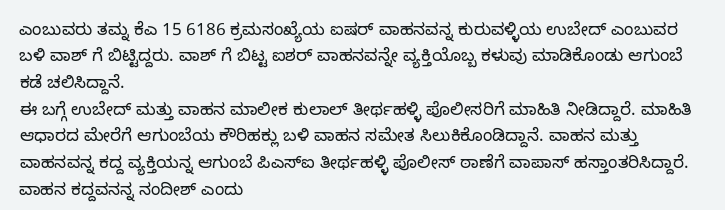ಎಂಬುವರು ತಮ್ನ ಕೆಎ 15 6186 ಕ್ರಮಸಂಖ್ಯೆಯ ಐಷರ್ ವಾಹನವನ್ನ ಕುರುವಳ್ಳಿಯ ಉಬೇದ್ ಎಂಬುವರ ಬಳಿ ವಾಶ್ ಗೆ ಬಿಟ್ಟಿದ್ದರು. ವಾಶ್ ಗೆ ಬಿಟ್ಟ ಐಶರ್ ವಾಹನವನ್ನೇ ವ್ಯಕ್ತಿಯೊಬ್ಬ ಕಳುವು ಮಾಡಿಕೊಂಡು ಆಗುಂಬೆ ಕಡೆ ಚಲಿಸಿದ್ದಾನೆ.
ಈ ಬಗ್ಗೆ ಉಬೇದ್ ಮತ್ತು ವಾಹನ ಮಾಲೀಕ ಕುಲಾಲ್ ತೀರ್ಥಹಳ್ಳಿ ಪೊಲೀಸರಿಗೆ ಮಾಹಿತಿ ನೀಡಿದ್ದಾರೆ. ಮಾಹಿತಿ ಆಧಾರದ ಮೇರೆಗೆ ಆಗುಂಬೆಯ ಕೌರಿಹಕ್ಲು ಬಳಿ ವಾಹನ ಸಮೇತ ಸಿಲುಕಿಕೊಂಡಿದ್ದಾನೆ. ವಾಹನ ಮತ್ತು ವಾಹನವನ್ನ ಕದ್ದ ವ್ಯಕ್ತಿಯನ್ನ ಆಗುಂಬೆ ಪಿಎಸ್ಐ ತೀರ್ಥಹಳ್ಳಿ ಪೊಲೀಸ್ ಠಾಣೆಗೆ ವಾಪಾಸ್ ಹಸ್ತಾಂತರಿಸಿದ್ದಾರೆ. ವಾಹನ ಕದ್ದವನನ್ನ ನಂದೀಶ್ ಎಂದು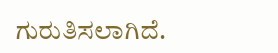ಗುರುತಿಸಲಾಗಿದೆ.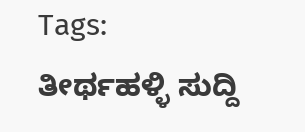Tags:
ತೀರ್ಥಹಳ್ಳಿ ಸುದ್ದಿ